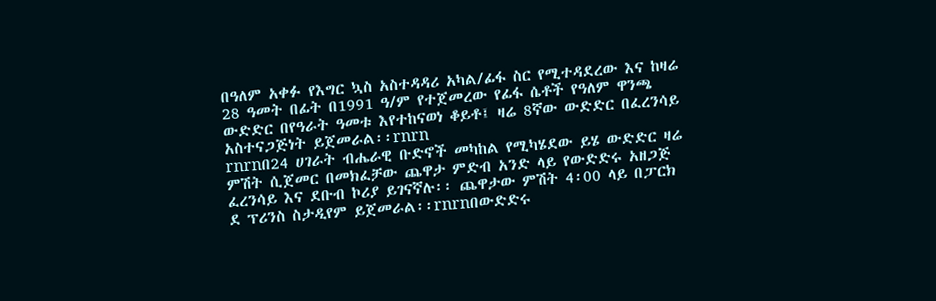በዓለም አቀፉ የእግር ኳስ አስተዳዳሪ አካል/ፊፋ ስር የሚተዳደረው እና ከዛሬ 28 ዓመት በፊት በ1991 ዓ/ም የተጀመረው የፊፋ ሴቶች የዓለም ዋንጫ ውድድር በየዓራት ዓመቱ እየተከናወነ ቆይቶ፤ ዛሬ 8ኛው ውድድር በፈረንሳይ አስተናጋጅነት ይጀመራል፡፡rnrn
rnrnበ24 ሀገራት ብሔራዊ ቡድኖች መካከል የሚካሄደው ይሄ ውድድር ዛሬ ምሽት ሲጀመር በመክፈቻው ጨዋታ ምድብ አንድ ላይ የውድድሩ አዘጋጅ ፈረንሳይ እና ደቡብ ኮሪያ ይገናኛሉ፡፡ ጨዋታው ምሽት 4፡00 ላይ በፓርክ ደ ፕሪንስ ስታዲየም ይጀመራል፡፡rnrnበውድድሩ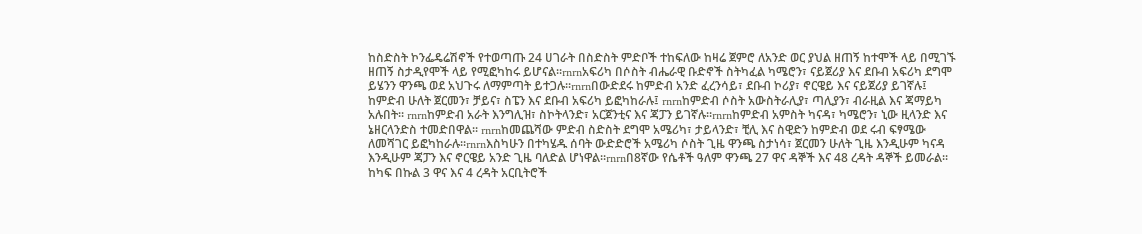ከስድስት ኮንፌዴሬሽኖች የተወጣጡ 24 ሀገራት በስድስት ምድቦች ተከፍለው ከዛሬ ጀምሮ ለአንድ ወር ያህል ዘጠኝ ከተሞች ላይ በሚገኙ ዘጠኝ ስታዲየሞች ላይ የሚፎካከሩ ይሆናል፡፡rnrnአፍሪካ በሶስት ብሔራዊ ቡድኖች ስትካፈል ካሜሮን፣ ናይጀሪያ እና ደቡብ አፍሪካ ደግሞ ይሄንን ዋንጫ ወደ አህጉሩ ለማምጣት ይተጋሉ፡፡rnrnበውድደሩ ከምድብ አንድ ፈረንሳይ፣ ደቡብ ኮሪያ፣ ኖርዌይ እና ናይጀሪያ ይገኛሉ፤ ከምድብ ሁለት ጀርመን፣ ቻይና፣ ስፔን እና ደቡብ አፍሪካ ይፎካከራሉ፤ rnrnከምድብ ሶስት አውስትራሊያ፣ ጣሊያን፣ ብራዚል እና ጃማይካ አሉበት፡፡ rnrnከምድብ አራት እንግሊዝ፣ ስኮትላንድ፣ አርጀንቲና እና ጃፓን ይገኛሉ፡፡rnrnከምድብ አምስት ካናዳ፣ ካሜሮን፣ ኒው ዚላንድ እና ኔዘርላንድስ ተመድበዋል፡፡ rnrnከመጨሻው ምድብ ስድስት ደግሞ አሜሪካ፣ ታይላንድ፣ ቺሊ እና ስዊድን ከምድብ ወደ ሩብ ፍፃሜው ለመሻገር ይፎካከራሉ፡፡rnrnእስካሁን በተካሄዱ ሰባት ውድድሮች አሜሪካ ሶስት ጊዜ ዋንጫ ስታነሳ፣ ጀርመን ሁለት ጊዜ እንዲሁም ካናዳ እንዲሁም ጃፓን እና ኖርዌይ አንድ ጊዜ ባለድል ሆነዋል፡፡rnrnበ8ኛው የሴቶች ዓለም ዋንጫ 27 ዋና ዳኞች እና 48 ረዳት ዳኞች ይመራል፡፡ ከካፍ በኩል 3 ዋና እና 4 ረዳት አርቢትሮች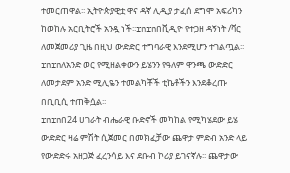ተመርጠዋል፡፡ ኢትዮጵያዊቷ ዋና ዳኛ ሊዲያ ታፈሰ ደግሞ አፍሪካን ከወከሉ አርቢትሮች አንዷ ነች፡፡rnrnበቪዲዮ የተጋዘ ዳኝነት /ቫር ለመጀመሪያ ጊዜ በዚህ ውድድር ተግባራዊ እንደሚሆን ተገልጧል፡፡rnrnለአንድ ወር የሚዘልቀውን ይሄንን የዓለም ዋንጫ ውድድር ለመታደም አንድ ሚሊዬን ተመልካቾች ቲኬቶችን እንደቆረጡ በቢቢሲ ተጠቅሷል፡፡
rnrnበ24 ሀገራት ብሔራዊ ቡድኖች መካከል የሚካሄደው ይሄ ውድድር ዛሬ ምሽት ሲጀመር በመክፈቻው ጨዋታ ምድብ አንድ ላይ የውድድሩ አዘጋጅ ፈረንሳይ እና ደቡብ ኮሪያ ይገናኛሉ፡፡ ጨዋታው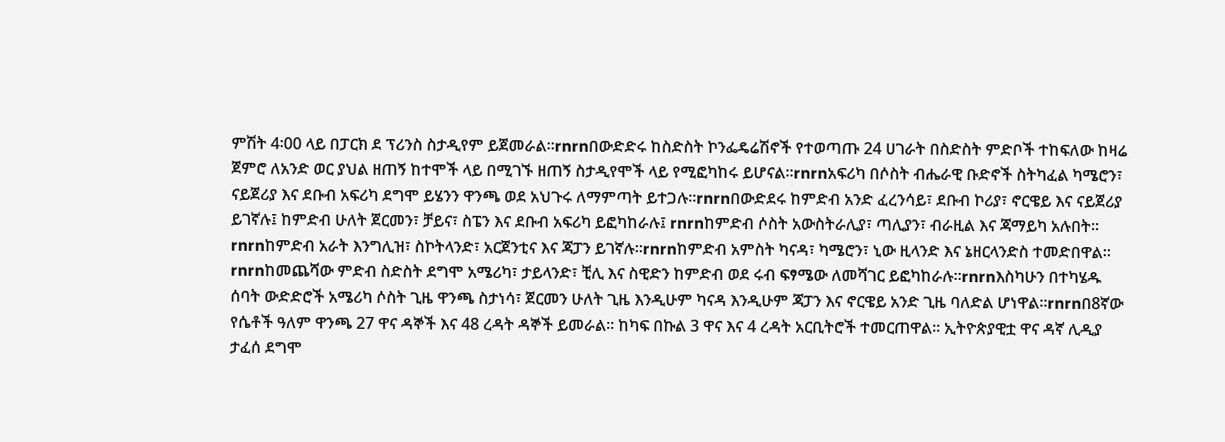ምሽት 4፡00 ላይ በፓርክ ደ ፕሪንስ ስታዲየም ይጀመራል፡፡rnrnበውድድሩ ከስድስት ኮንፌዴሬሽኖች የተወጣጡ 24 ሀገራት በስድስት ምድቦች ተከፍለው ከዛሬ ጀምሮ ለአንድ ወር ያህል ዘጠኝ ከተሞች ላይ በሚገኙ ዘጠኝ ስታዲየሞች ላይ የሚፎካከሩ ይሆናል፡፡rnrnአፍሪካ በሶስት ብሔራዊ ቡድኖች ስትካፈል ካሜሮን፣ ናይጀሪያ እና ደቡብ አፍሪካ ደግሞ ይሄንን ዋንጫ ወደ አህጉሩ ለማምጣት ይተጋሉ፡፡rnrnበውድደሩ ከምድብ አንድ ፈረንሳይ፣ ደቡብ ኮሪያ፣ ኖርዌይ እና ናይጀሪያ ይገኛሉ፤ ከምድብ ሁለት ጀርመን፣ ቻይና፣ ስፔን እና ደቡብ አፍሪካ ይፎካከራሉ፤ rnrnከምድብ ሶስት አውስትራሊያ፣ ጣሊያን፣ ብራዚል እና ጃማይካ አሉበት፡፡ rnrnከምድብ አራት እንግሊዝ፣ ስኮትላንድ፣ አርጀንቲና እና ጃፓን ይገኛሉ፡፡rnrnከምድብ አምስት ካናዳ፣ ካሜሮን፣ ኒው ዚላንድ እና ኔዘርላንድስ ተመድበዋል፡፡ rnrnከመጨሻው ምድብ ስድስት ደግሞ አሜሪካ፣ ታይላንድ፣ ቺሊ እና ስዊድን ከምድብ ወደ ሩብ ፍፃሜው ለመሻገር ይፎካከራሉ፡፡rnrnእስካሁን በተካሄዱ ሰባት ውድድሮች አሜሪካ ሶስት ጊዜ ዋንጫ ስታነሳ፣ ጀርመን ሁለት ጊዜ እንዲሁም ካናዳ እንዲሁም ጃፓን እና ኖርዌይ አንድ ጊዜ ባለድል ሆነዋል፡፡rnrnበ8ኛው የሴቶች ዓለም ዋንጫ 27 ዋና ዳኞች እና 48 ረዳት ዳኞች ይመራል፡፡ ከካፍ በኩል 3 ዋና እና 4 ረዳት አርቢትሮች ተመርጠዋል፡፡ ኢትዮጵያዊቷ ዋና ዳኛ ሊዲያ ታፈሰ ደግሞ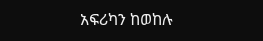አፍሪካን ከወከሉ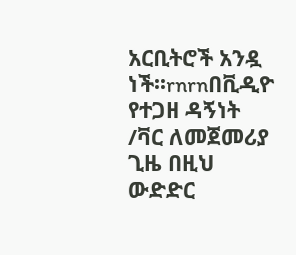አርቢትሮች አንዷ ነች፡፡rnrnበቪዲዮ የተጋዘ ዳኝነት /ቫር ለመጀመሪያ ጊዜ በዚህ ውድድር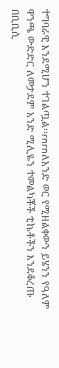ተግባራዊ እንደሚሆን ተገልጧል፡፡rnrnለአንድ ወር የሚዘልቀውን ይሄንን የዓለም ዋንጫ ውድድር ለመታደም አንድ ሚሊዬን ተመልካቾች ቲኬቶችን እንደቆረጡ በቢቢሲ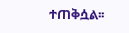ተጠቅሷል፡፡